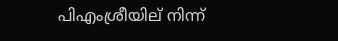പിഎംശ്രീയില് നിന്ന്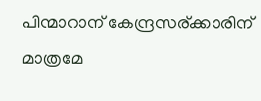പിന്മാറാന് കേന്ദ്രസര്ക്കാരിന് മാത്രമേ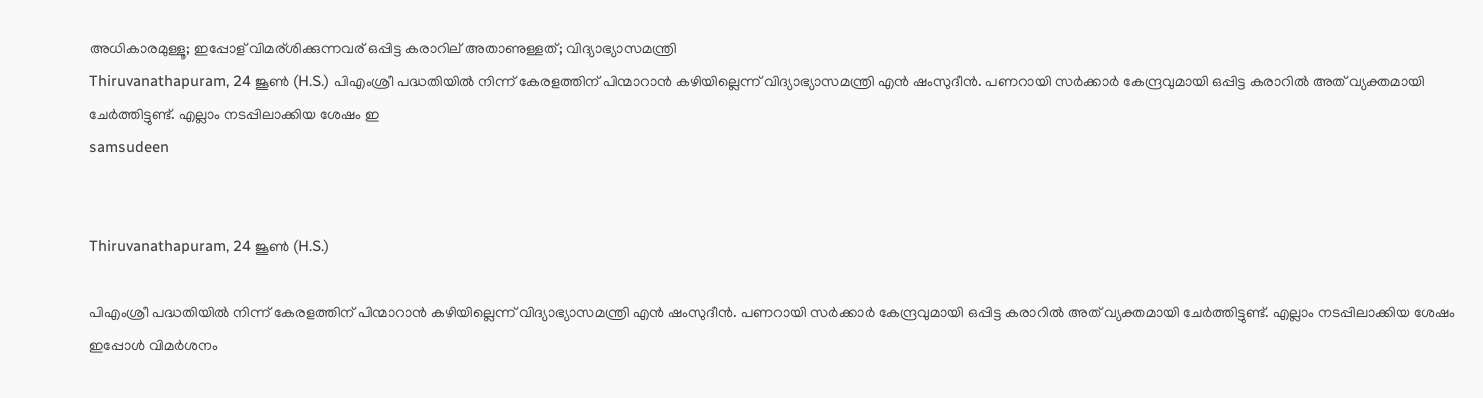അധികാരമുള്ളൂ; ഇപ്പോള് വിമര്ശിക്കുന്നവര് ഒപ്പിട്ട കരാറില് അതാണുള്ളത്; വിദ്യാഭ്യാസമന്ത്രി
Thiruvanathapuram, 24 ജൂണ്‍ (H.S.) പിഎംശ്രീ പദ്ധതിയില്‍ നിന്ന് കേരളത്തിന് പിന്മാറാന്‍ കഴിയില്ലെന്ന് വിദ്യാഭ്യാസമന്ത്രി എന്‍ ഷംസുദീന്‍. പണറായി സര്‍ക്കാര്‍ കേന്ദ്രവുമായി ഒപ്പിട്ട കരാറില്‍ അത് വ്യക്തമായി ചേര്‍ത്തിട്ടുണ്ട്. എല്ലാം നടപ്പിലാക്കിയ ശേഷം ഇ
samsudeen


Thiruvanathapuram, 24 ജൂണ്‍ (H.S.)

പിഎംശ്രീ പദ്ധതിയില്‍ നിന്ന് കേരളത്തിന് പിന്മാറാന്‍ കഴിയില്ലെന്ന് വിദ്യാഭ്യാസമന്ത്രി എന്‍ ഷംസുദീന്‍. പണറായി സര്‍ക്കാര്‍ കേന്ദ്രവുമായി ഒപ്പിട്ട കരാറില്‍ അത് വ്യക്തമായി ചേര്‍ത്തിട്ടുണ്ട്. എല്ലാം നടപ്പിലാക്കിയ ശേഷം ഇപ്പോള്‍ വിമര്‍ശനം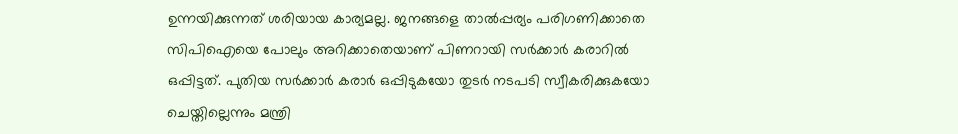ഉന്നയിക്കുന്നത് ശരിയായ കാര്യമല്ല. ജനങ്ങളെ താല്‍പ്പര്യം പരിഗണിക്കാതെ സിപിഐയെ പോലും അറിക്കാതെയാണ് പിണറായി സര്‍ക്കാര്‍ കരാറില്‍ ഒപ്പിട്ടത്. പുതിയ സര്‍ക്കാര്‍ കരാര്‍ ഒപ്പിടുകയോ തുടര്‍ നടപടി സ്വീകരിക്കുകയോ ചെയ്തില്ലെന്നും മന്ത്രി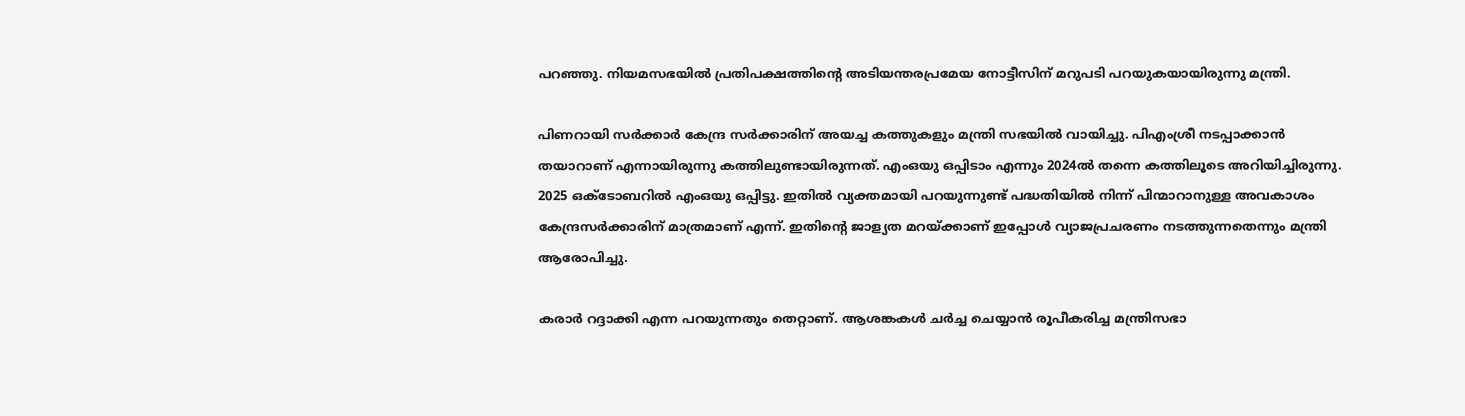പറഞ്ഞു. നിയമസഭയില്‍ പ്രതിപക്ഷത്തിന്റെ അടിയന്തരപ്രമേയ നോട്ടീസിന് മറുപടി പറയുകയായിരുന്നു മന്ത്രി.

പിണറായി സര്‍ക്കാര്‍ കേന്ദ്ര സര്‍ക്കാരിന് അയച്ച കത്തുകളും മന്ത്രി സഭയില്‍ വായിച്ചു. പിഎംശ്രീ നടപ്പാക്കാന്‍ തയാറാണ് എന്നായിരുന്നു കത്തിലുണ്ടായിരുന്നത്. എംഒയു ഒപ്പിടാം എന്നും 2024ല്‍ തന്നെ കത്തിലൂടെ അറിയിച്ചിരുന്നു. 2025 ഒക്ടോബറില്‍ എംഒയു ഒപ്പിട്ടു. ഇതില്‍ വ്യക്തമായി പറയുന്നുണ്ട് പദ്ധതിയില്‍ നിന്ന് പിന്മാറാനുള്ള അവകാശം കേന്ദ്രസര്‍ക്കാരിന് മാത്രമാണ് എന്ന്. ഇതിന്റെ ജാള്യത മറയ്ക്കാണ് ഇപ്പോള്‍ വ്യാജപ്രചരണം നടത്തുന്നതെന്നും മന്ത്രി ആരോപിച്ചു.

കരാര്‍ റദ്ദാക്കി എന്ന പറയുന്നതും തെറ്റാണ്. ആശങ്കകള്‍ ചര്‍ച്ച ചെയ്യാന്‍ രൂപീകരിച്ച മന്ത്രിസഭാ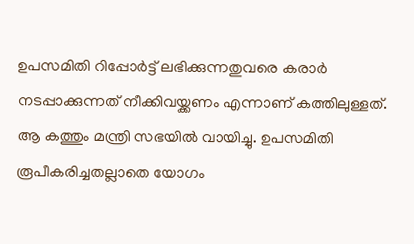ഉപസമിതി റിപ്പോര്‍ട്ട് ലഭിക്കുന്നതുവരെ കരാര്‍ നടപ്പാക്കുന്നത് നീക്കിവയ്ക്കണം എന്നാണ് കത്തിലുള്ളത്. ആ കത്തും മന്ത്രി സഭയില്‍ വായിച്ചു. ഉപസമിതി രൂപീകരിച്ചതല്ലാതെ യോഗം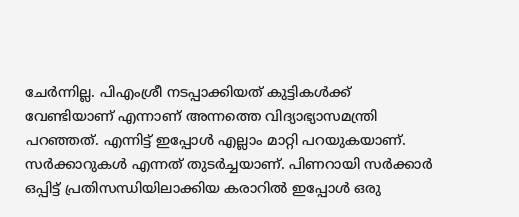ചേര്‍ന്നില്ല. പിഎംശ്രീ നടപ്പാക്കിയത് കുട്ടികള്‍ക്ക് വേണ്ടിയാണ് എന്നാണ് അന്നത്തെ വിദ്യാഭ്യാസമന്ത്രി പറഞ്ഞത്. എന്നിട്ട് ഇപ്പോള്‍ എല്ലാം മാറ്റി പറയുകയാണ്. സര്‍ക്കാറുകള്‍ എന്നത് തുടര്‍ച്ചയാണ്. പിണറായി സര്‍ക്കാര്‍ ഒപ്പിട്ട് പ്രതിസന്ധിയിലാക്കിയ കരാറില്‍ ഇപ്പോള്‍ ഒരു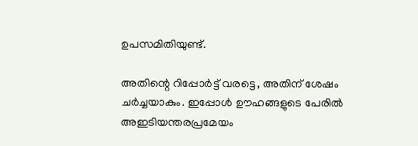ഉപസമിതിയുണ്ട്.

അതിന്റെ റിപ്പോര്‍ട്ട് വരട്ടെ, അതിന് ശേഷം ചര്‍ച്ചയാകും. ഇപ്പോള്‍ ഊഹങ്ങളുടെ പേരില്‍ അഇടിയന്തരപ്രമേയം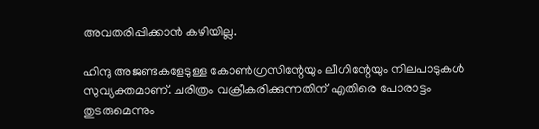അവതരിപ്പിക്കാന്‍ കഴിയില്ല.

ഹിന്ദു അജണ്ടകളേടുള്ള കോണ്‍ഗ്രസിന്റേയും ലീഗിന്റേയും നിലപാടുകള്‍ സുവ്യക്തമാണ്. ചരിത്രം വക്രീകരിക്കുന്നതിന് എതിരെ പോരാട്ടം തുടരുമെന്നും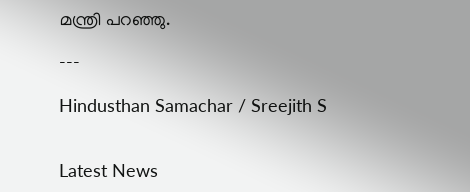മന്ത്രി പറഞ്ഞു.

---

Hindusthan Samachar / Sreejith S


Latest News